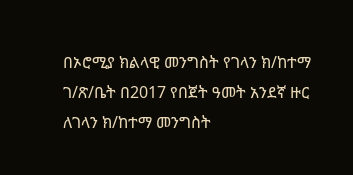በኦሮሚያ ክልላዊ መንግስት የገላን ክ/ከተማ ገ/ጽ/ቤት በ2017 የበጀት ዓመት አንደኛ ዙር ለገላን ክ/ከተማ መንግስት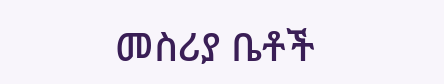መስሪያ ቤቶች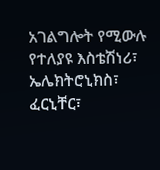አገልግሎት የሚውሉ የተለያዩ እስቴሽነሪ፣ ኤሌክትሮኒክስ፣ ፈርኒቸር፣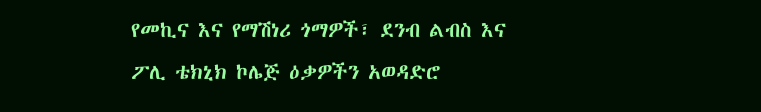የመኪና እና የማሽነሪ ጎማዎች፣ ደንብ ልብስ እና ፖሊ ቴክኒክ ኮሌጅ ዕቃዎችን አወዳድሮ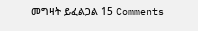መግዛት ይፈልጋል 15 Comments